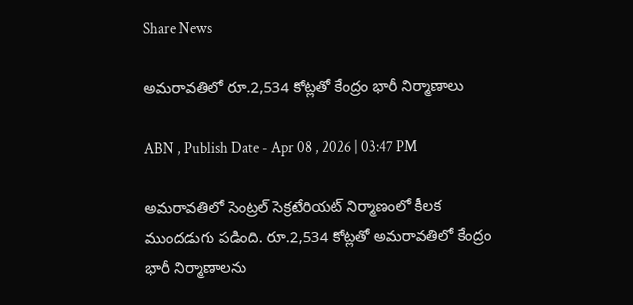Share News

అమరావతిలో రూ.2,534 కోట్లతో కేంద్రం భారీ నిర్మాణాలు

ABN , Publish Date - Apr 08 , 2026 | 03:47 PM

అమరావతిలో సెంట్రల్ సెక్రటేరియట్ నిర్మాణంలో కీలక ముందడుగు పడింది. రూ.2,534 కోట్లతో అమరావతిలో కేంద్రం భారీ నిర్మాణాలను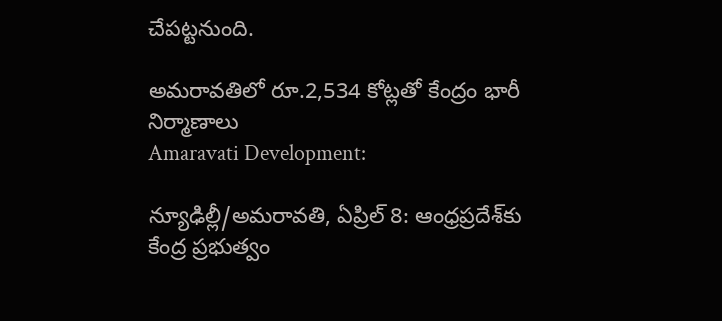చేపట్టనుంది.

అమరావతిలో రూ.2,534 కోట్లతో కేంద్రం భారీ నిర్మాణాలు
Amaravati Development:

న్యూఢిల్లీ/అమరావతి, ఏప్రిల్ 8: ఆంధ్రప్రదేశ్‌కు కేంద్ర ప్రభుత్వం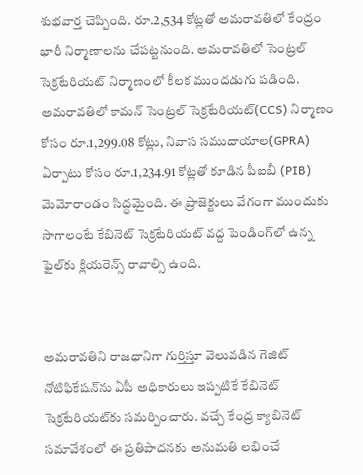శుభవార్త చెప్పింది. రూ.2,534 కోట్లతో అమరావతిలో కేంద్రం భారీ నిర్మాణాలను చేపట్టనుంది. అమరావతిలో సెంట్రల్ సెక్రటేరియట్ నిర్మాణంలో కీలక ముందడుగు పడింది. అమరావతిలో కామన్ సెంట్రల్ సెక్రటేరియట్(CCS) నిర్మాణం కోసం రూ.1,299.08 కోట్లు, నివాస సముదాయాల(GPRA) ఏర్పాటు కోసం రూ.1,234.91 కోట్లతో కూడిన పీఐబీ (PIB) మెమోరాండం సిద్ధమైంది. ఈ ప్రాజెక్టులు వేగంగా ముందుకు సాగాలంటే కేబినెట్ సెక్రటేరియట్ వద్ద పెండింగ్‌లో ఉన్న ఫైల్‌కు క్లియరెన్స్ రావాల్సి ఉంది.


అమరావతిని రాజధానిగా గుర్తిస్తూ వెలువడిన గెజిట్ నోటిఫికేషన్‌ను ఏపీ అధికారులు ఇప్పటికే కేబినెట్ సెక్రటేరియట్‌కు సమర్పించారు. వచ్చే కేంద్ర క్యాబినెట్ సమావేశంలో ఈ ప్రతిపాదనకు అనుమతి లభించే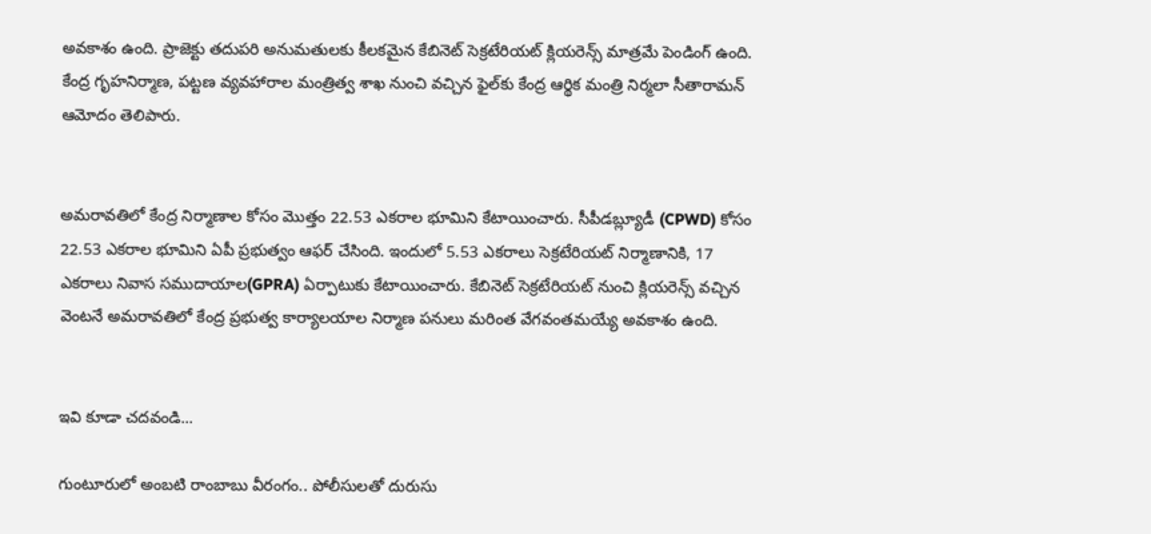అవకాశం ఉంది. ప్రాజెక్టు తదుపరి అనుమతులకు కీలకమైన కేబినెట్ సెక్రటేరియట్ క్లియరెన్స్ మాత్రమే పెండింగ్ ఉంది. కేంద్ర గృహనిర్మాణ, పట్టణ వ్యవహారాల మంత్రిత్వ శాఖ నుంచి వచ్చిన ఫైల్‌కు కేంద్ర ఆర్థిక మంత్రి నిర్మలా సీతారామన్ ఆమోదం తెలిపారు.


అమరావతిలో కేంద్ర నిర్మాణాల కోసం మొత్తం 22.53 ఎకరాల భూమిని కేటాయించారు. సీపీడబ్ల్యూడీ (CPWD) కోసం 22.53 ఎకరాల భూమిని ఏపీ ప్రభుత్వం ఆఫర్ చేసింది. ఇందులో 5.53 ఎకరాలు సెక్రటేరియట్ నిర్మాణానికి, 17 ఎకరాలు నివాస సముదాయాల(GPRA) ఏర్పాటుకు కేటాయించారు. కేబినెట్ సెక్రటేరియట్ నుంచి క్లియరెన్స్ వచ్చిన వెంటనే అమరావతిలో కేంద్ర ప్రభుత్వ కార్యాలయాల నిర్మాణ పనులు మరింత వేగవంతమయ్యే అవకాశం ఉంది.


ఇవి కూడా చదవండి...

గుంటూరులో అంబటి రాంబాబు వీరంగం.. పోలీసులతో దురుసు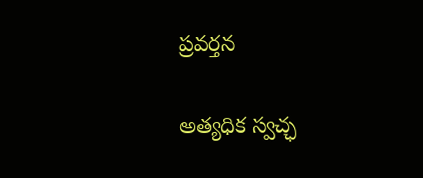ప్రవర్తన

అత్యధిక స్వచ్ఛ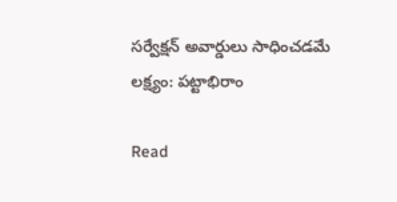సర్వేక్షన్ అవార్డులు సాధించడమే లక్ష్యం: పట్టాభిరాం

Read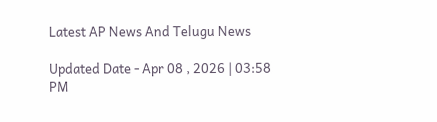Latest AP News And Telugu News

Updated Date - Apr 08 , 2026 | 03:58 PM